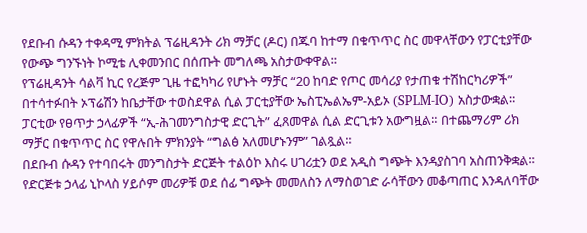የደቡብ ሱዳን ተቀዳሚ ምክትል ፕሬዚዳንት ሪክ ማቻር (ዶር) በጁባ ከተማ በቁጥጥር ስር መዋላቸውን የፓርቲያቸው የውጭ ግንኙነት ኮሚቴ ሊቀመንበር በሰጡት መግለጫ አስታውቀዋል።
የፕሬዚዳንት ሳልቫ ኪር የረጅም ጊዜ ተፎካካሪ የሆኑት ማቻር “20 ከባድ የጦር መሳሪያ የታጠቁ ተሽከርካሪዎች” በተሳተፉበት ኦፕሬሽን ከቤታቸው ተወስደዋል ሲል ፓርቲያቸው ኤስፒኤልኤም-አይኦ (SPLM-IO) አስታውቋል።
ፓርቲው የፀጥታ ኃላፊዎች “ኢ-ሕገመንግስታዊ ድርጊት” ፈጸመዋል ሲል ድርጊቱን አውግዟል። በተጨማሪም ሪክ ማቻር በቁጥጥር ስር የዋሉበት ምክንያት “ግልፅ አለመሆኑንም” ገልጿል።
በደቡብ ሱዳን የተባበሩት መንግስታት ድርጅት ተልዕኮ እስሩ ሀገሪቷን ወደ አዲስ ግጭት እንዳያስገባ አስጠንቅቋል። የድርጅቱ ኃላፊ ኒኮላስ ሃይሶም መሪዎቹ ወደ ሰፊ ግጭት መመለስን ለማስወገድ ራሳቸውን መቆጣጠር እንዳለባቸው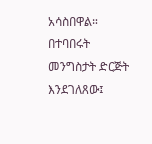አሳስበዋል።
በተባበሩት መንግስታት ድርጅት እንደገለጸው፤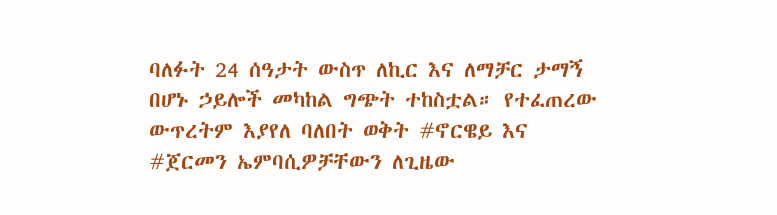ባለፉት 24 ሰዓታት ውስጥ ለኪር እና ለማቻር ታማኝ በሆኑ ኃይሎች መካከል ግጭት ተከስቷል። የተፈጠረው ውጥረትም እያየለ ባለበት ወቅት #ኖርዌይ እና #ጀርመን ኤምባሲዎቻቸውን ለጊዜው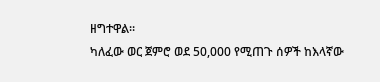ዘግተዋል።
ካለፈው ወር ጀምሮ ወደ 50,000 የሚጠጉ ሰዎች ከእላኛው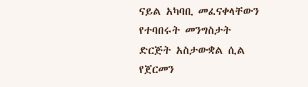ናይል አካባቢ መፈናቀላቸውን የተባበሩት መንግስታት ድርጅት አስታውቋል ሲል የጀርመን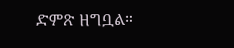ድምጽ ዘግቧል።